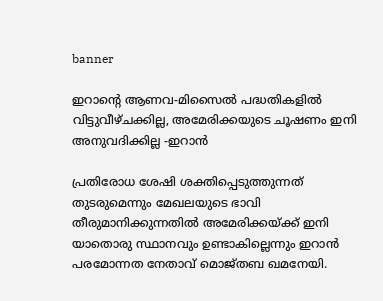banner

ഇറാന്റെ ആണവ-മിസൈൽ പദ്ധതികളിൽ വിട്ടുവീഴ്ചക്കില്ല, അമേരിക്കയുടെ ചൂഷണം ഇനി അനുവദിക്കില്ല -ഇറാൻ

പ്രതിരോധ ശേഷി ശക്തിപ്പെടുത്തുന്നത് തുടരുമെന്നും മേഖലയുടെ ഭാവി തീരുമാനിക്കുന്നതിൽ അമേരിക്കയ്ക്ക് ഇനി യാതൊരു സ്ഥാനവും ഉണ്ടാകില്ലെന്നും ഇറാൻ പരമോന്നത നേതാവ് മൊജ്തബ ഖമനേയി.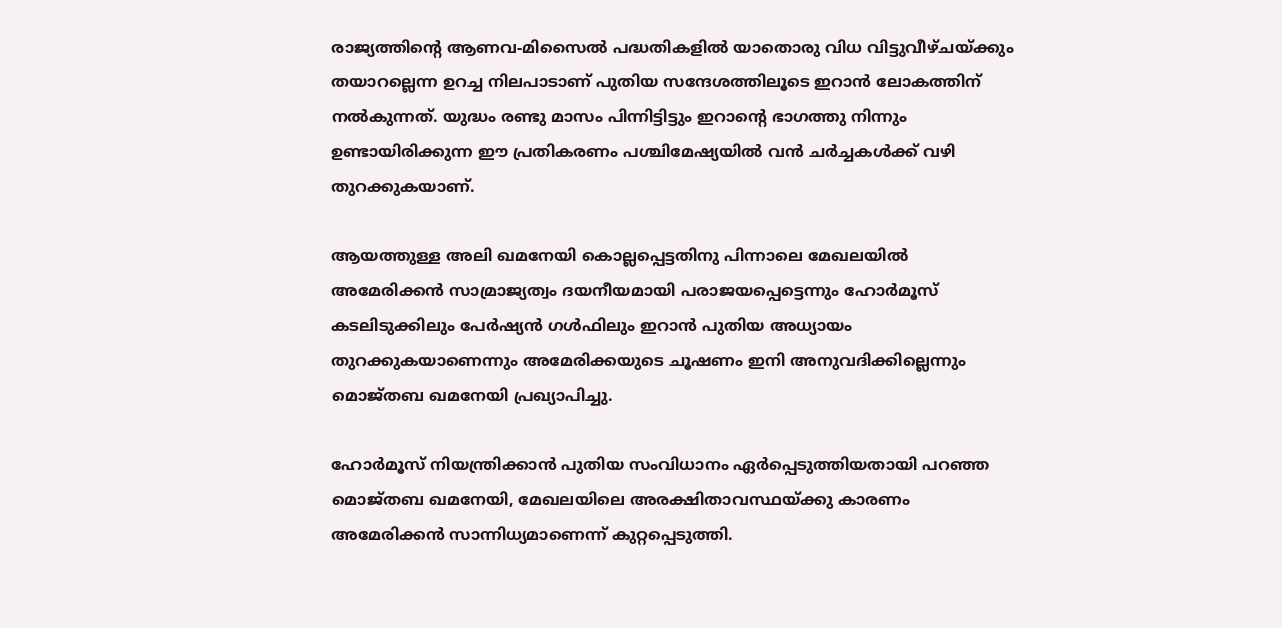രാജ്യത്തിന്‍റെ ആണവ-മിസൈൽ പദ്ധതികളിൽ യാതൊരു വിധ വിട്ടുവീഴ്ചയ്ക്കും തയാറല്ലെന്ന ഉറച്ച നിലപാടാണ് പുതിയ സന്ദേശത്തിലൂടെ ഇറാൻ ലോകത്തിന് നൽകുന്നത്. യുദ്ധം രണ്ടു മാസം പിന്നിട്ടിട്ടും ഇറാന്‍റെ ഭാഗത്തു നിന്നും ഉണ്ടായിരിക്കുന്ന ഈ പ്രതികരണം പശ്ചിമേഷ്യയിൽ വൻ ചർച്ചകൾക്ക് വഴി തുറക്കുകയാണ്.

ആയത്തുള്ള അലി ഖമനേയി കൊല്ലപ്പെട്ടതിനു പിന്നാലെ മേഖലയിൽ അമേരിക്കൻ സാമ്രാജ്യത്വം ദയനീയമായി പരാജയപ്പെട്ടെന്നും ഹോർമൂസ് കടലിടുക്കിലും പേർഷ്യൻ ഗൾഫിലും ഇറാൻ പുതിയ അധ്യായം തുറക്കുകയാണെന്നും അമേരിക്കയുടെ ചൂഷണം ഇനി അനുവദിക്കില്ലെന്നും മൊജ്തബ ഖമനേയി പ്രഖ്യാപിച്ചു.

ഹോർമൂസ് നിയന്ത്രിക്കാൻ പുതിയ സംവിധാനം ഏർപ്പെടുത്തിയതായി പറഞ്ഞ മൊജ്തബ ഖമനേയി, മേഖലയിലെ അരക്ഷിതാവസ്ഥയ്ക്കു കാരണം അമേരിക്കൻ സാന്നിധ്യമാണെന്ന് കുറ്റപ്പെടുത്തി.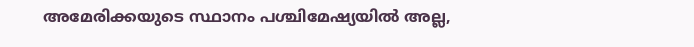അമേരിക്കയുടെ സ്ഥാനം പശ്ചിമേഷ്യയിൽ അല്ല,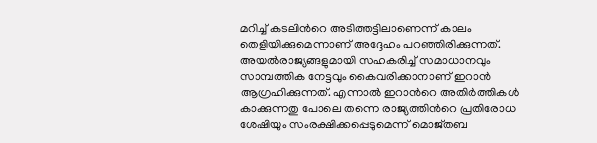മറിച്ച് കടലിന്‍റെ അടിത്തട്ടിലാണെന്ന് കാലം തെളിയിക്കുമെന്നാണ് അദ്ദേഹം പറഞ്ഞിരിക്കുന്നത്. അയൽരാജ്യങ്ങളുമായി സഹകരിച്ച് സമാധാനവും സാമ്പത്തിക നേട്ടവും കൈവരിക്കാനാണ് ഇറാൻ ആഗ്രഹിക്കുന്നത്. എന്നാൽ ഇറാന്‍റെ അതിർത്തികൾ കാക്കുന്നതു പോലെ തന്നെ രാജ്യത്തിന്‍റെ പ്രതിരോധ ശേഷിയും സംരക്ഷിക്കപ്പെടുമെന്ന് മൊജ്തബ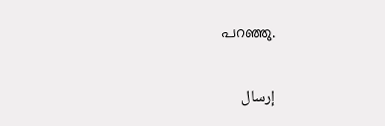പറഞ്ഞു.

إرسال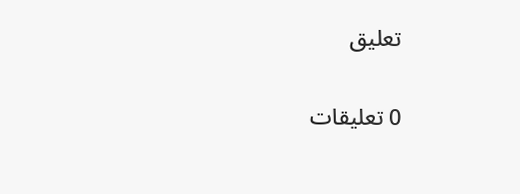تعليق

0 تعليقات